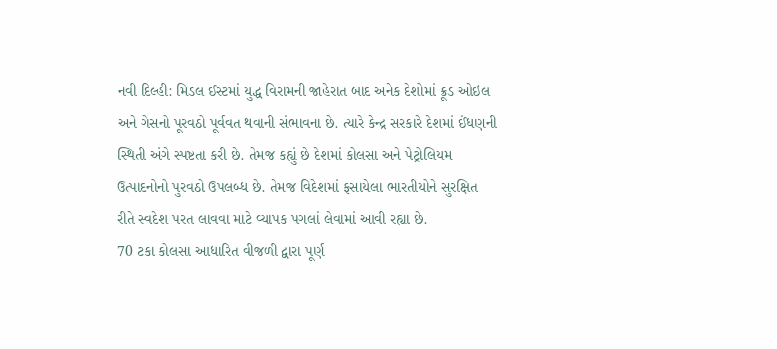નવી દિલ્હી: મિડલ ઈસ્ટમાં યુદ્ધ વિરામની જાહેરાત બાદ અનેક દેશોમાં ક્રૂડ ઓઇલ અને ગેસનો પૂરવઠો પૂર્વવત થવાની સંભાવના છે. ત્યારે કેન્દ્ર સરકારે દેશમાં ઈંધણની સ્થિતી અંગે સ્પષ્ટતા કરી છે. તેમજ કહ્યું છે દેશમાં કોલસા અને પેટ્રોલિયમ ઉત્પાદનોનો પુરવઠો ઉપલબ્ધ છે. તેમજ વિદેશમાં ફસાયેલા ભારતીયોને સુરક્ષિત રીતે સ્વદેશ પરત લાવવા માટે વ્યાપક પગલાં લેવામાં આવી રહ્યા છે.
70 ટકા કોલસા આધારિત વીજળી દ્વારા પૂર્ણ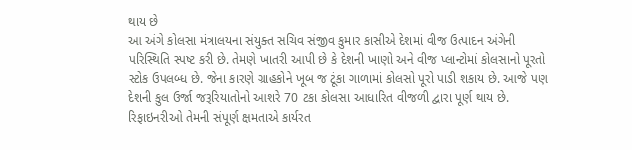થાય છે
આ અંગે કોલસા મંત્રાલયના સંયુક્ત સચિવ સંજીવ કુમાર કાસીએ દેશમાં વીજ ઉત્પાદન અંગેની પરિસ્થિતિ સ્પષ્ટ કરી છે. તેમણે ખાતરી આપી છે કે દેશની ખાણો અને વીજ પ્લાન્ટોમાં કોલસાનો પૂરતો સ્ટોક ઉપલબ્ધ છે. જેના કારણે ગ્રાહકોને ખૂબ જ ટૂંકા ગાળામાં કોલસો પૂરો પાડી શકાય છે. આજે પણ દેશની કુલ ઉર્જા જરૂરિયાતોનો આશરે 70 ટકા કોલસા આધારિત વીજળી દ્વારા પૂર્ણ થાય છે.
રિફાઇનરીઓ તેમની સંપૂર્ણ ક્ષમતાએ કાર્યરત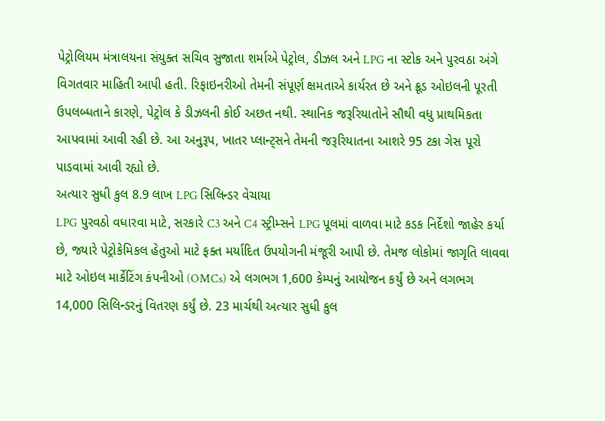પેટ્રોલિયમ મંત્રાલયના સંયુક્ત સચિવ સુજાતા શર્માએ પેટ્રોલ, ડીઝલ અને LPG ના સ્ટોક અને પુરવઠા અંગે વિગતવાર માહિતી આપી હતી. રિફાઇનરીઓ તેમની સંપૂર્ણ ક્ષમતાએ કાર્યરત છે અને ક્રૂડ ઓઇલની પૂરતી ઉપલબ્ધતાને કારણે, પેટ્રોલ કે ડીઝલની કોઈ અછત નથી. સ્થાનિક જરૂરિયાતોને સૌથી વધુ પ્રાથમિકતા આપવામાં આવી રહી છે. આ અનુરૂપ, ખાતર પ્લાન્ટ્સને તેમની જરૂરિયાતના આશરે 95 ટકા ગેસ પૂરો પાડવામાં આવી રહ્યો છે.
અત્યાર સુધી કુલ 8.9 લાખ LPG સિલિન્ડર વેચાયા
LPG પુરવઠો વધારવા માટે, સરકારે C3 અને C4 સ્ટ્રીમ્સને LPG પૂલમાં વાળવા માટે કડક નિર્દેશો જાહેર કર્યા છે, જ્યારે પેટ્રોકેમિકલ હેતુઓ માટે ફક્ત મર્યાદિત ઉપયોગની મંજૂરી આપી છે. તેમજ લોકોમાં જાગૃતિ લાવવા માટે ઓઇલ માર્કેટિંગ કંપનીઓ (OMCs) એ લગભગ 1,600 કેમ્પનું આયોજન કર્યું છે અને લગભગ 14,000 સિલિન્ડરનું વિતરણ કર્યું છે. 23 માર્ચથી અત્યાર સુધી કુલ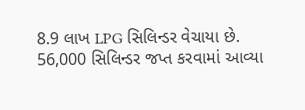8.9 લાખ LPG સિલિન્ડર વેચાયા છે.
56,000 સિલિન્ડર જપ્ત કરવામાં આવ્યા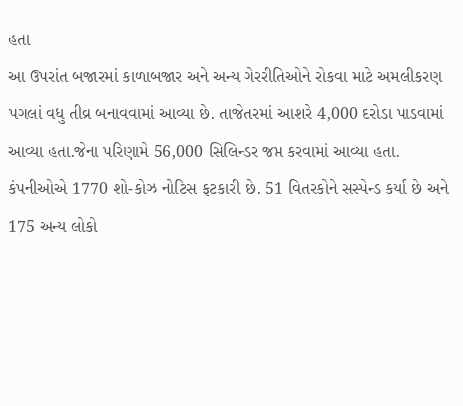હતા
આ ઉપરાંત બજારમાં કાળાબજાર અને અન્ય ગેરરીતિઓને રોકવા માટે અમલીકરણ પગલાં વધુ તીવ્ર બનાવવામાં આવ્યા છે. તાજેતરમાં આશરે 4,000 દરોડા પાડવામાં આવ્યા હતા.જેના પરિણામે 56,000 સિલિન્ડર જપ્ત કરવામાં આવ્યા હતા. કંપનીઓએ 1770 શો-કોઝ નોટિસ ફટકારી છે. 51 વિતરકોને સસ્પેન્ડ કર્યા છે અને 175 અન્ય લોકો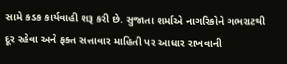સામે કડક કાર્યવાહી શરૂ કરી છે. સુજાતા શર્માએ નાગરિકોને ગભરાટથી દૂર રહેવા અને ફક્ત સત્તાવાર માહિતી પર આધાર રાખવાની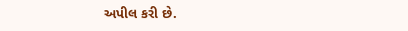અપીલ કરી છે.